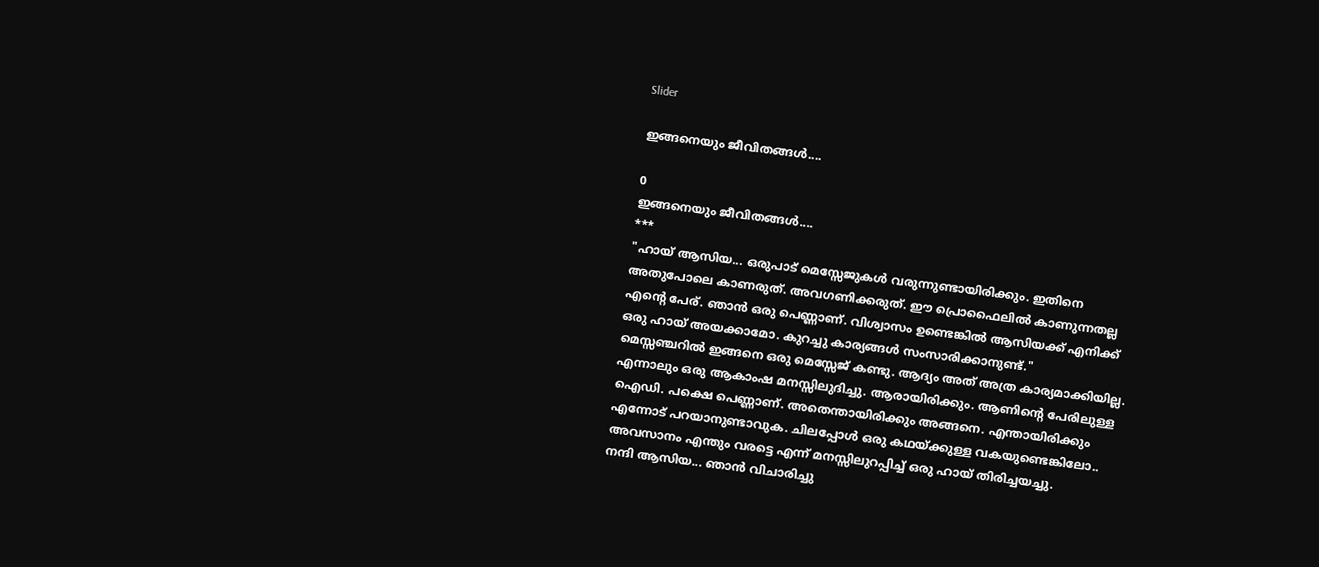Slider

ഇങ്ങനെയും ജീവിതങ്ങൾ....

0
ഇങ്ങനെയും ജീവിതങ്ങൾ....
***
"ഹായ് ആസിയ... ഒരുപാട് മെസ്സേജുകൾ വരുന്നുണ്ടായിരിക്കും. ഇതിനെ അതുപോലെ കാണരുത്. അവഗണിക്കരുത്. ഈ പ്രൊഫൈലിൽ കാണുന്നതല്ല എന്റെ പേര്. ഞാൻ ഒരു പെണ്ണാണ്‌. വിശ്വാസം ഉണ്ടെങ്കിൽ ആസിയക്ക് എനിക്ക് ഒരു ഹായ് അയക്കാമോ. കുറച്ചു കാര്യങ്ങൾ സംസാരിക്കാനുണ്ട്."
മെസ്സഞ്ചറിൽ ഇങ്ങനെ ഒരു മെസ്സേജ് കണ്ടു. ആദ്യം അത് അത്ര കാര്യമാക്കിയില്ല. എന്നാലും ഒരു ആകാംഷ മനസ്സിലുദിച്ചു. ആരായിരിക്കും. ആണിന്റെ പേരിലുള്ള ഐഡി. പക്ഷെ പെണ്ണാണ്‌. അതെന്തായിരിക്കും അങ്ങനെ. എന്തായിരിക്കും എന്നോട് പറയാനുണ്ടാവുക. ചിലപ്പോൾ ഒരു കഥയ്ക്കുള്ള വകയുണ്ടെങ്കിലോ.. അവസാനം എന്തും വരട്ടെ എന്ന് മനസ്സിലുറപ്പിച്ച് ഒരു ഹായ് തിരിച്ചയച്ചു.
നന്ദി ആസിയ... ഞാൻ വിചാരിച്ചു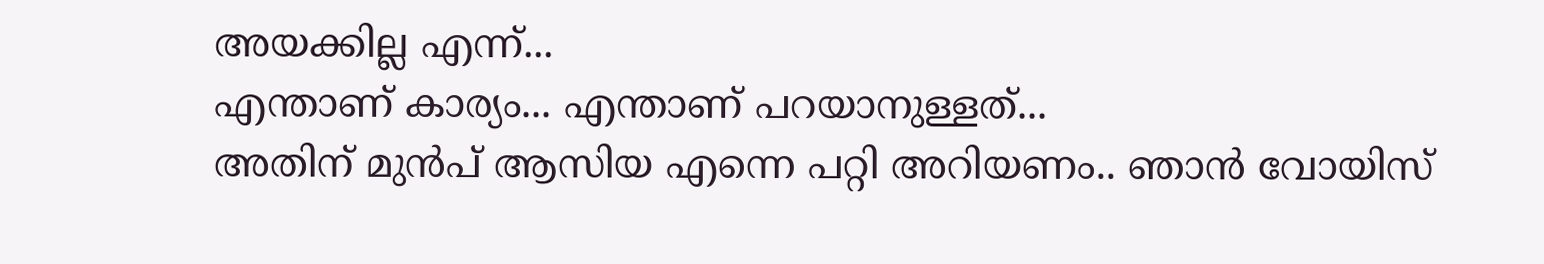അയക്കില്ല എന്ന്...
എന്താണ് കാര്യം... എന്താണ് പറയാനുള്ളത്...
അതിന് മുൻപ് ആസിയ എന്നെ പറ്റി അറിയണം.. ഞാൻ വോയിസ്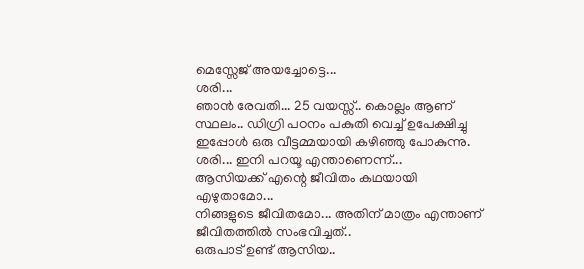മെസ്സേജ് അയച്ചോട്ടെ...
ശരി...
ഞാൻ രേവതി... 25 വയസ്സ്.. കൊല്ലം ആണ് സ്ഥലം.. ഡിഗ്രി പഠനം പകുതി വെച്ച് ഉപേക്ഷിച്ചു ഇപ്പോൾ ഒരു വീട്ടമ്മയായി കഴിഞ്ഞു പോകുന്നു.
ശരി... ഇനി പറയൂ എന്താണെന്ന്...
ആസിയക്ക് എന്റെ ജീവിതം കഥയായി എഴുതാമോ...
നിങ്ങളുടെ ജീവിതമോ... അതിന് മാത്രം എന്താണ് ജീവിതത്തിൽ സംഭവിച്ചത്..
ഒരുപാട് ഉണ്ട് ആസിയ..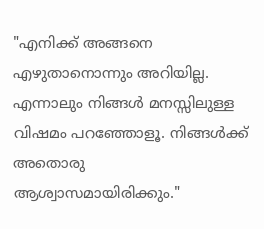"എനിക്ക് അങ്ങനെ എഴുതാനൊന്നും അറിയില്ല. എന്നാലും നിങ്ങൾ മനസ്സിലുള്ള വിഷമം പറഞ്ഞോളൂ. നിങ്ങൾക്ക് അതൊരു ആശ്വാസമായിരിക്കും."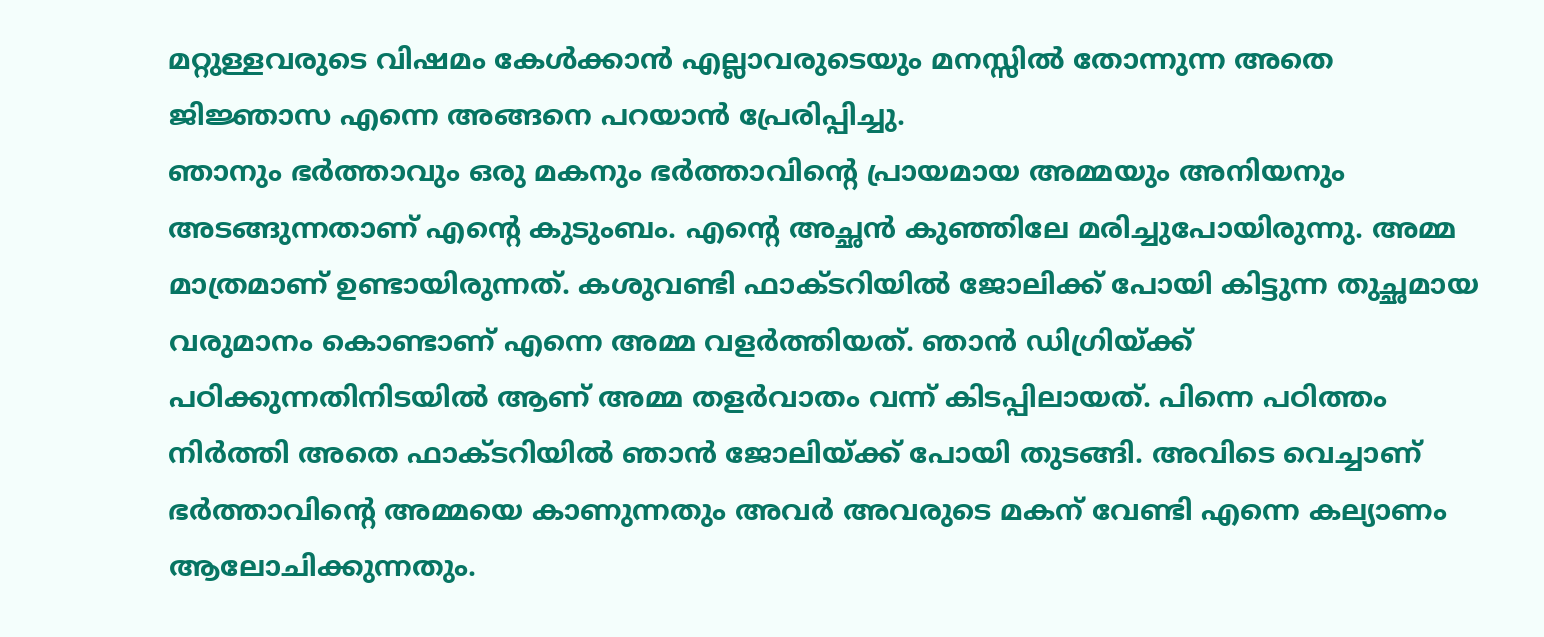മറ്റുള്ളവരുടെ വിഷമം കേൾക്കാൻ എല്ലാവരുടെയും മനസ്സിൽ തോന്നുന്ന അതെ ജിജ്ഞാസ എന്നെ അങ്ങനെ പറയാൻ പ്രേരിപ്പിച്ചു.
ഞാനും ഭർത്താവും ഒരു മകനും ഭർത്താവിന്റെ പ്രായമായ അമ്മയും അനിയനും അടങ്ങുന്നതാണ് എന്റെ കുടുംബം. എന്റെ അച്ഛൻ കുഞ്ഞിലേ മരിച്ചുപോയിരുന്നു. അമ്മ മാത്രമാണ് ഉണ്ടായിരുന്നത്. കശുവണ്ടി ഫാക്ടറിയിൽ ജോലിക്ക് പോയി കിട്ടുന്ന തുച്ഛമായ വരുമാനം കൊണ്ടാണ് എന്നെ അമ്മ വളർത്തിയത്. ഞാൻ ഡിഗ്രിയ്ക്ക് പഠിക്കുന്നതിനിടയിൽ ആണ് അമ്മ തളർവാതം വന്ന് കിടപ്പിലായത്. പിന്നെ പഠിത്തം നിർത്തി അതെ ഫാക്ടറിയിൽ ഞാൻ ജോലിയ്ക്ക് പോയി തുടങ്ങി. അവിടെ വെച്ചാണ്‌ ഭർത്താവിന്റെ അമ്മയെ കാണുന്നതും അവർ അവരുടെ മകന് വേണ്ടി എന്നെ കല്യാണം ആലോചിക്കുന്നതും.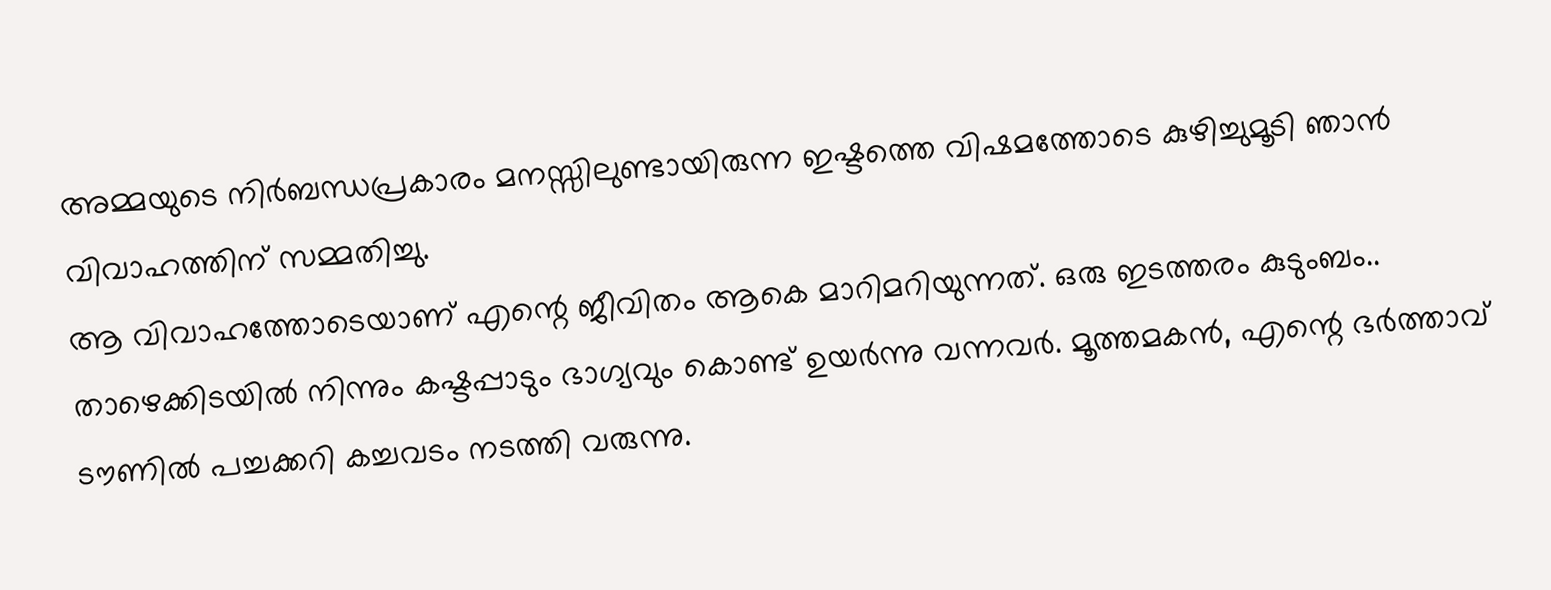അമ്മയുടെ നിർബന്ധപ്രകാരം മനസ്സിലുണ്ടായിരുന്ന ഇഷ്ടത്തെ വിഷമത്തോടെ കുഴിച്ചുമൂടി ഞാൻ വിവാഹത്തിന് സമ്മതിച്ചു.
ആ വിവാഹത്തോടെയാണ് എന്റെ ജീവിതം ആകെ മാറിമറിയുന്നത്. ഒരു ഇടത്തരം കുടുംബം.. താഴെക്കിടയിൽ നിന്നും കഷ്ടപ്പാടും ഭാഗ്യവും കൊണ്ട് ഉയർന്നു വന്നവർ. മൂത്തമകൻ, എന്റെ ഭർത്താവ് ടൗണിൽ പച്ചക്കറി കച്ചവടം നടത്തി വരുന്നു.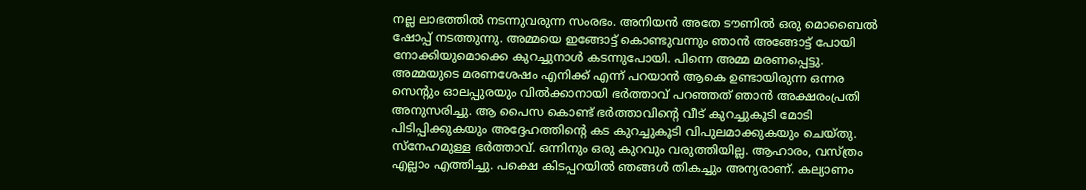നല്ല ലാഭത്തിൽ നടന്നുവരുന്ന സംരഭം. അനിയൻ അതേ ടൗണിൽ ഒരു മൊബൈൽ ഷോപ്പ് നടത്തുന്നു. അമ്മയെ ഇങ്ങോട്ട് കൊണ്ടുവന്നും ഞാൻ അങ്ങോട്ട് പോയി നോക്കിയുമൊക്കെ കുറച്ചുനാൾ കടന്നുപോയി. പിന്നെ അമ്മ മരണപ്പെട്ടു. അമ്മയുടെ മരണശേഷം എനിക്ക് എന്ന് പറയാൻ ആകെ ഉണ്ടായിരുന്ന ഒന്നര സെന്റും ഓലപ്പുരയും വിൽക്കാനായി ഭർത്താവ് പറഞ്ഞത് ഞാൻ അക്ഷരംപ്രതി അനുസരിച്ചു. ആ പൈസ കൊണ്ട് ഭർത്താവിന്റെ വീട്‌ കുറച്ചുകൂടി മോടി പിടിപ്പിക്കുകയും അദ്ദേഹത്തിന്റെ കട കുറച്ചുകൂടി വിപുലമാക്കുകയും ചെയ്തു.
സ്നേഹമുള്ള ഭർത്താവ്. ഒന്നിനും ഒരു കുറവും വരുത്തിയില്ല. ആഹാരം, വസ്ത്രം എല്ലാം എത്തിച്ചു. പക്ഷെ കിടപ്പറയിൽ ഞങ്ങൾ തികച്ചും അന്യരാണ്. കല്യാണം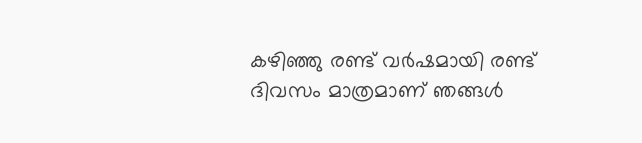കഴിഞ്ഞു രണ്ട് വർഷമായി രണ്ട് ദിവസം മാത്രമാണ് ഞങ്ങൾ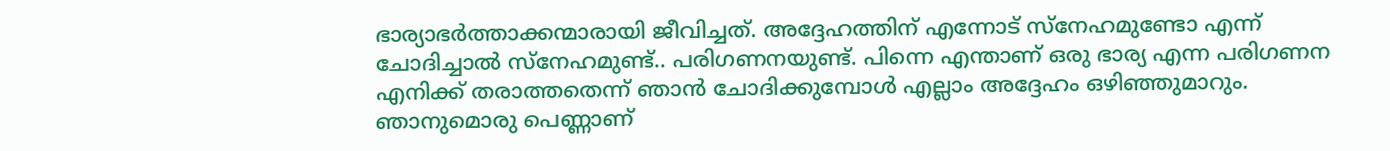ഭാര്യാഭർത്താക്കന്മാരായി ജീവിച്ചത്. അദ്ദേഹത്തിന് എന്നോട് സ്നേഹമുണ്ടോ എന്ന് ചോദിച്ചാൽ സ്നേഹമുണ്ട്.. പരിഗണനയുണ്ട്. പിന്നെ എന്താണ് ഒരു ഭാര്യ എന്ന പരിഗണന എനിക്ക് തരാത്തതെന്ന് ഞാൻ ചോദിക്കുമ്പോൾ എല്ലാം അദ്ദേഹം ഒഴിഞ്ഞുമാറും. ഞാനുമൊരു പെണ്ണാണ്‌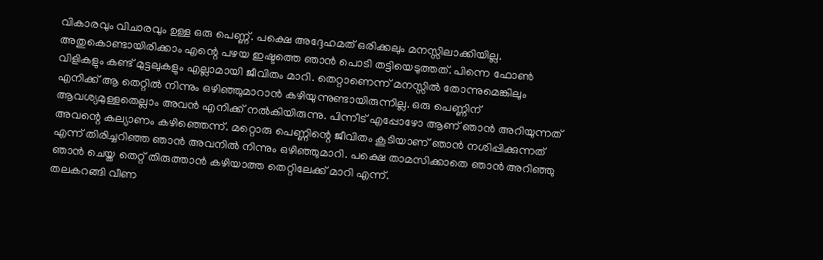വികാരവും വിചാരവും ഉള്ള ഒരു പെണ്ണ്. പക്ഷെ അദ്ദേഹമത് ഒരിക്കലും മനസ്സിലാക്കിയില്ല.
അതുകൊണ്ടായിരിക്കാം എന്റെ പഴയ ഇഷ്ടത്തെ ഞാൻ പൊടി തട്ടിയെടുത്തത്. പിന്നെ ഫോൺ വിളികളും കണ്ട് മുട്ടലുകളും എല്ലാമായി ജീവിതം മാറി. തെറ്റാണെന്ന് മനസ്സിൽ തോന്നുമെങ്കിലും എനിക്ക് ആ തെറ്റിൽ നിന്നും ഒഴിഞ്ഞുമാറാൻ കഴിയുന്നുണ്ടായിരുന്നില്ല. ഒരു പെണ്ണിന് ആവശ്യമുള്ളതെല്ലാം അവൻ എനിക്ക് നൽകിയിരുന്നു. പിന്നീട് എപ്പോഴോ ആണ് ഞാൻ അറിയുന്നത് അവന്റെ കല്യാണം കഴിഞ്ഞെന്ന്. മറ്റൊരു പെണ്ണിന്റെ ജീവിതം കൂടിയാണ് ഞാൻ നശിപ്പിക്കുന്നത് എന്ന് തിരിച്ചറിഞ്ഞ ഞാൻ അവനിൽ നിന്നും ഒഴിഞ്ഞുമാറി. പക്ഷെ താമസിക്കാതെ ഞാൻ അറിഞ്ഞു ഞാൻ ചെയ്ത തെറ്റ് തിരുത്താൻ കഴിയാത്ത തെറ്റിലേക്ക് മാറി എന്ന്.
തലകറങ്ങി വീണ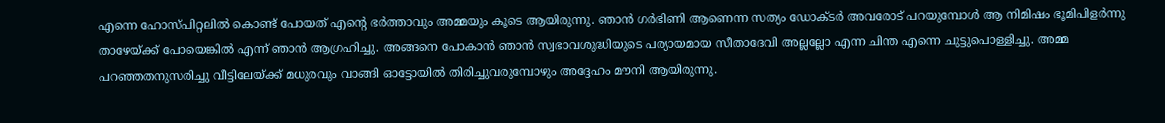എന്നെ ഹോസ്പിറ്റലിൽ കൊണ്ട് പോയത്‌ എന്റെ ഭർത്താവും അമ്മയും കൂടെ ആയിരുന്നു. ഞാൻ ഗർഭിണി ആണെന്ന സത്യം ഡോക്ടർ അവരോട് പറയുമ്പോൾ ആ നിമിഷം ഭൂമിപിളർന്നു താഴേയ്ക്ക് പോയെങ്കിൽ എന്ന് ഞാൻ ആഗ്രഹിച്ചു. അങ്ങനെ പോകാൻ ഞാൻ സ്വഭാവശുദ്ധിയുടെ പര്യായമായ സീതാദേവി അല്ലല്ലോ എന്ന ചിന്ത എന്നെ ചുട്ടുപൊള്ളിച്ചു. അമ്മ പറഞ്ഞതനുസരിച്ചു വീട്ടിലേയ്ക്ക് മധുരവും വാങ്ങി ഓട്ടോയിൽ തിരിച്ചുവരുമ്പോഴും അദ്ദേഹം മൗനി ആയിരുന്നു.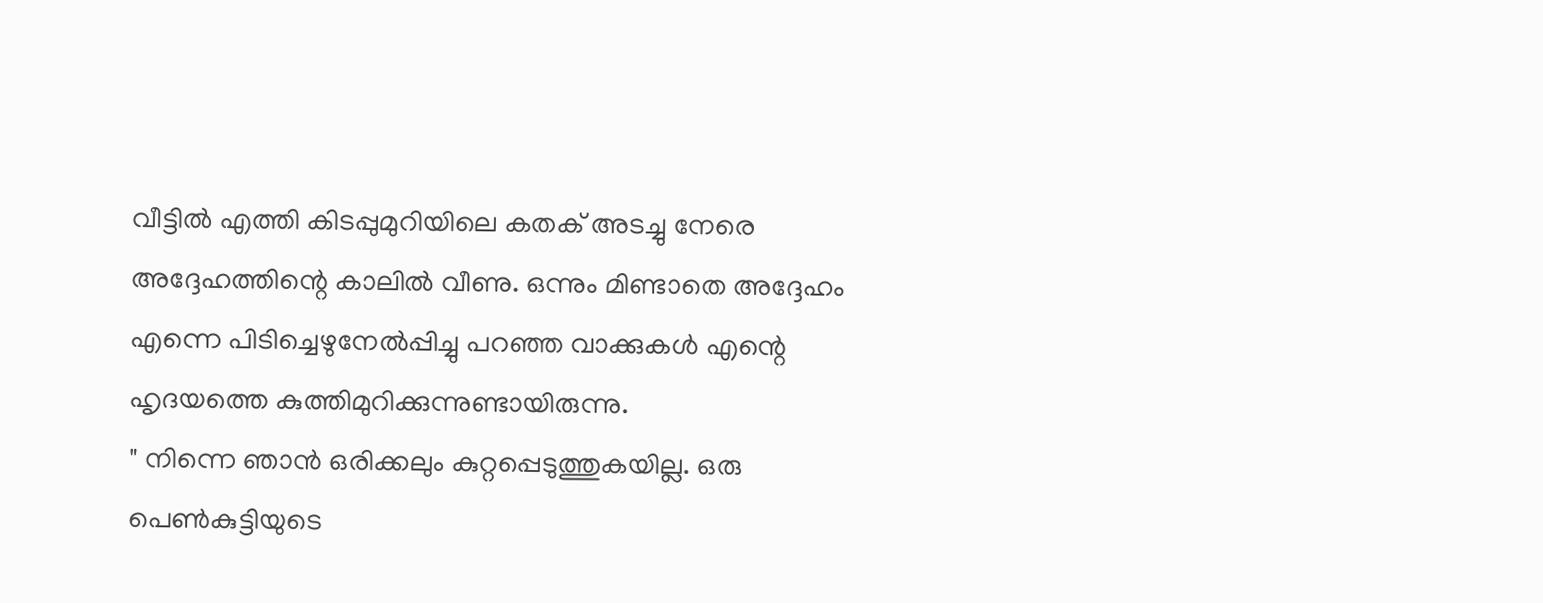വീട്ടിൽ എത്തി കിടപ്പുമുറിയിലെ കതക് അടച്ചു നേരെ അദ്ദേഹത്തിന്റെ കാലിൽ വീണു. ഒന്നും മിണ്ടാതെ അദ്ദേഹം എന്നെ പിടിച്ചെഴുനേൽപ്പിച്ചു പറഞ്ഞ വാക്കുകൾ എന്റെ ഹൃദയത്തെ കുത്തിമുറിക്കുന്നുണ്ടായിരുന്നു.
" നിന്നെ ഞാൻ ഒരിക്കലും കുറ്റപ്പെടുത്തുകയില്ല. ഒരു പെൺകുട്ടിയുടെ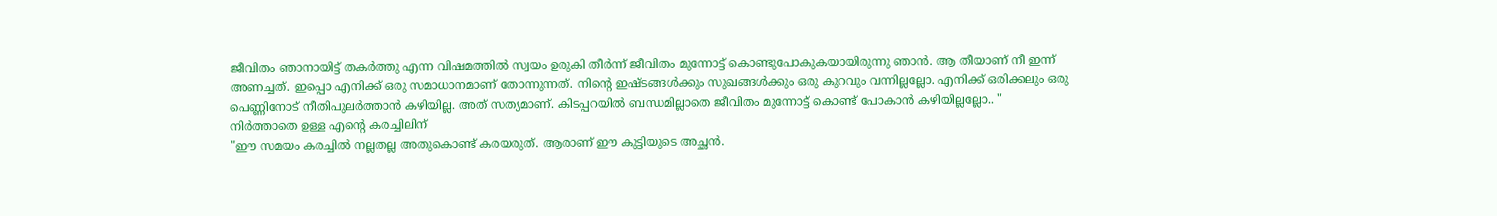ജീവിതം ഞാനായിട്ട് തകർത്തു എന്ന വിഷമത്തിൽ സ്വയം ഉരുകി തീർന്ന് ജീവിതം മുന്നോട്ട് കൊണ്ടുപോകുകയായിരുന്നു ഞാൻ. ആ തീയാണ് നീ ഇന്ന് അണച്ചത്. ഇപ്പൊ എനിക്ക് ഒരു സമാധാനമാണ് തോന്നുന്നത്. നിന്റെ ഇഷ്ടങ്ങൾക്കും സുഖങ്ങൾക്കും ഒരു കുറവും വന്നില്ലല്ലോ. എനിക്ക് ഒരിക്കലും ഒരു പെണ്ണിനോട് നീതിപുലർത്താൻ കഴിയില്ല. അത് സത്യമാണ്. കിടപ്പറയിൽ ബന്ധമില്ലാതെ ജീവിതം മുന്നോട്ട് കൊണ്ട് പോകാൻ കഴിയില്ലല്ലോ.. "
നിർത്താതെ ഉള്ള എന്റെ കരച്ചിലിന്
"ഈ സമയം കരച്ചിൽ നല്ലതല്ല അതുകൊണ്ട് കരയരുത്. ആരാണ് ഈ കുട്ടിയുടെ അച്ഛൻ.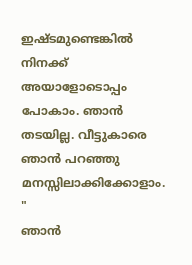ഇഷ്ടമുണ്ടെങ്കിൽ നിനക്ക് അയാളോടൊപ്പം പോകാം. ഞാൻ തടയില്ല. വീട്ടുകാരെ ഞാൻ പറഞ്ഞു മനസ്സിലാക്കിക്കോളാം. "
ഞാൻ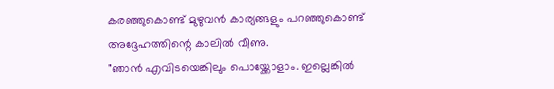കരഞ്ഞുകൊണ്ട് മുഴുവൻ കാര്യങ്ങളും പറഞ്ഞുകൊണ്ട് അദ്ദേഹത്തിന്റെ കാലിൽ വീണു.
"ഞാൻ എവിടയെങ്കിലും പൊയ്ക്കോളാം. ഇല്ലെങ്കിൽ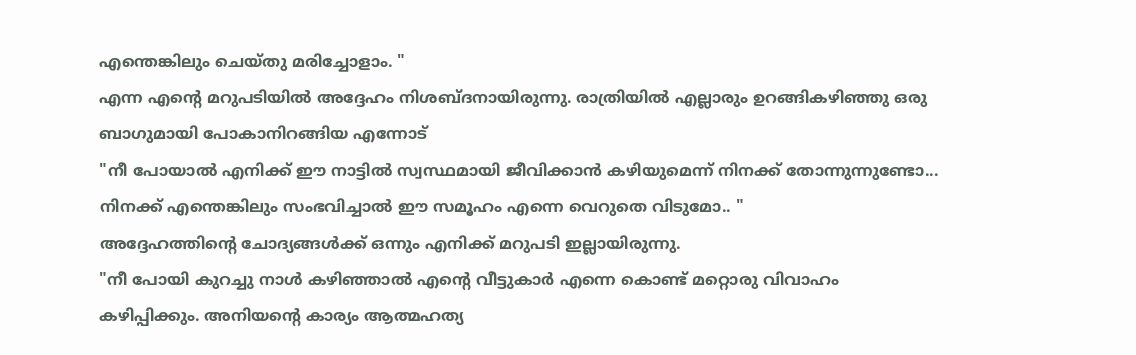എന്തെങ്കിലും ചെയ്തു മരിച്ചോളാം. "
എന്ന എന്റെ മറുപടിയിൽ അദ്ദേഹം നിശബ്ദനായിരുന്നു. രാത്രിയിൽ എല്ലാരും ഉറങ്ങികഴിഞ്ഞു ഒരു ബാഗുമായി പോകാനിറങ്ങിയ എന്നോട്
"നീ പോയാൽ എനിക്ക് ഈ നാട്ടിൽ സ്വസ്ഥമായി ജീവിക്കാൻ കഴിയുമെന്ന് നിനക്ക് തോന്നുന്നുണ്ടോ... നിനക്ക് എന്തെങ്കിലും സംഭവിച്ചാൽ ഈ സമൂഹം എന്നെ വെറുതെ വിടുമോ.. "
അദ്ദേഹത്തിന്റെ ചോദ്യങ്ങൾക്ക് ഒന്നും എനിക്ക് മറുപടി ഇല്ലായിരുന്നു.
"നീ പോയി കുറച്ചു നാൾ കഴിഞ്ഞാൽ എന്റെ വീട്ടുകാർ എന്നെ കൊണ്ട് മറ്റൊരു വിവാഹം കഴിപ്പിക്കും. അനിയന്റെ കാര്യം ആത്മഹത്യ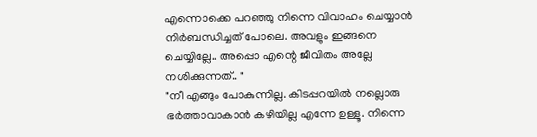എന്നൊക്കെ പറഞ്ഞു നിന്നെ വിവാഹം ചെയ്യാൻ നിർബന്ധിച്ചത് പോലെ. അവളും ഇങ്ങനെ ചെയ്യില്ലേ.. അപ്പൊ എന്റെ ജീവിതം അല്ലേ നശിക്കുന്നത്.. "
"നീ എങ്ങും പോകുന്നില്ല. കിടപ്പറയിൽ നല്ലൊരു ഭർത്താവാകാൻ കഴിയില്ല എന്നേ ഉള്ളൂ. നിന്നെ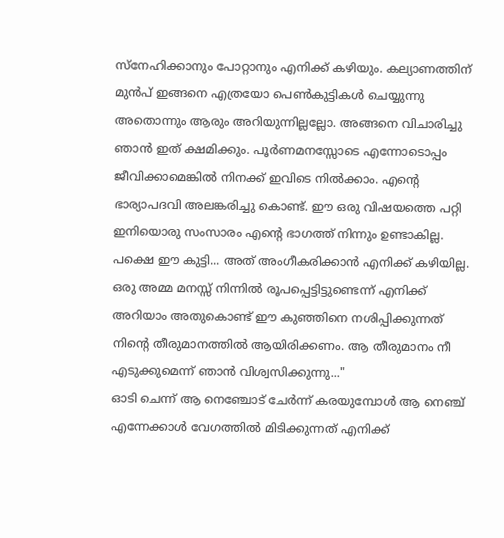സ്നേഹിക്കാനും പോറ്റാനും എനിക്ക് കഴിയും. കല്യാണത്തിന് മുൻപ് ഇങ്ങനെ എത്രയോ പെൺകുട്ടികൾ ചെയ്യുന്നു അതൊന്നും ആരും അറിയുന്നില്ലല്ലോ. അങ്ങനെ വിചാരിച്ചു ഞാൻ ഇത് ക്ഷമിക്കും. പൂർണമനസ്സോടെ എന്നോടൊപ്പം ജീവിക്കാമെങ്കിൽ നിനക്ക് ഇവിടെ നിൽക്കാം. എന്റെ ഭാര്യാപദവി അലങ്കരിച്ചു കൊണ്ട്. ഈ ഒരു വിഷയത്തെ പറ്റി ഇനിയൊരു സംസാരം എന്റെ ഭാഗത്ത്‌ നിന്നും ഉണ്ടാകില്ല. പക്ഷെ ഈ കുട്ടി... അത് അംഗീകരിക്കാൻ എനിക്ക് കഴിയില്ല. ഒരു അമ്മ മനസ്സ് നിന്നിൽ രൂപപ്പെട്ടിട്ടുണ്ടെന്ന് എനിക്ക് അറിയാം അതുകൊണ്ട് ഈ കുഞ്ഞിനെ നശിപ്പിക്കുന്നത് നിന്റെ തീരുമാനത്തിൽ ആയിരിക്കണം. ആ തീരുമാനം നീ എടുക്കുമെന്ന് ഞാൻ വിശ്വസിക്കുന്നു..."
ഓടി ചെന്ന് ആ നെഞ്ചോട് ചേർന്ന് കരയുമ്പോൾ ആ നെഞ്ച് എന്നേക്കാൾ വേഗത്തിൽ മിടിക്കുന്നത് എനിക്ക്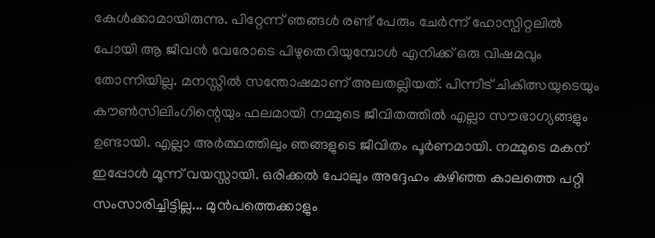കേൾക്കാമായിരുന്നു. പിറ്റേന്ന് ഞങ്ങൾ രണ്ട് പേരും ചേർന്ന് ഹോസ്പിറ്റലിൽ പോയി ആ ജീവൻ വേരോടെ പിഴുതെറിയുമ്പോൾ എനിക്ക് ഒരു വിഷമവും തോന്നിയില്ല. മനസ്സിൽ സന്തോഷമാണ് അലതല്ലിയത്. പിന്നീട് ചികിത്സയുടെയും കൗൺസിലിംഗിന്റെയും ഫലമായി നമ്മുടെ ജീവിതത്തിൽ എല്ലാ സൗഭാഗ്യങ്ങളും ഉണ്ടായി. എല്ലാ അർത്ഥത്തിലും ഞങ്ങളുടെ ജീവിതം പൂർണമായി. നമ്മുടെ മകന് ഇപ്പോൾ മൂന്ന് വയസ്സായി. ഒരിക്കൽ പോലും അദ്ദേഹം കഴിഞ്ഞ കാലത്തെ പറ്റി സംസാരിച്ചിട്ടില്ല... മുൻപത്തെക്കാളും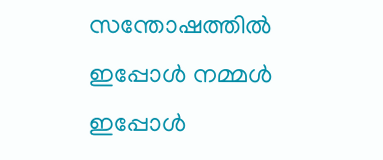സന്തോഷത്തിൽ ഇപ്പോൾ നമ്മൾ ഇപ്പോൾ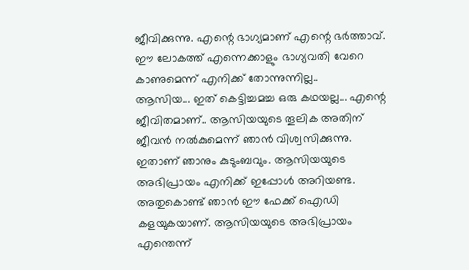ജീവിക്കുന്നു. എന്റെ ഭാഗ്യമാണ് എന്റെ ഭർത്താവ്. ഈ ലോകത്ത് എന്നെക്കാളും ഭാഗ്യവതി വേറെ കാണുമെന്ന് എനിക്ക് തോന്നുന്നില്ല..
ആസിയ... ഇത് കെട്ടിച്ചമച്ച ഒരു കഥയല്ല... എന്റെ ജീവിതമാണ്.. ആസിയയുടെ തൂലിക അതിന് ജീവൻ നൽകുമെന്ന് ഞാൻ വിശ്വസിക്കുന്നു. ഇതാണ് ഞാനും കുടുംബവും. ആസിയയുടെ അഭിപ്രായം എനിക്ക് ഇപ്പോൾ അറിയണ്ട. അതുകൊണ്ട് ഞാൻ ഈ ഫേക്ക് ഐഡി കളയുകയാണ്. ആസിയയുടെ അഭിപ്രായം എന്തെന്ന്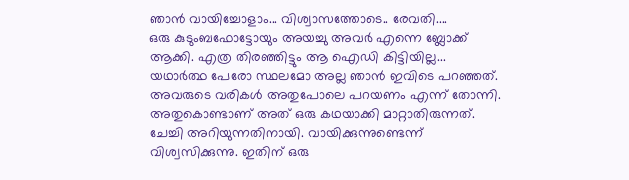ഞാൻ വായിച്ചോളാം... വിശ്വാസത്തോടെ.. രേവതി....
ഒരു കുടുംബഫോട്ടോയും അയച്ചു അവർ എന്നെ ബ്ലോക്ക്‌ ആക്കി. എത്ര തിരഞ്ഞിട്ടും ആ ഐഡി കിട്ടിയില്ല... യഥാർത്ഥ പേരോ സ്ഥലമോ അല്ല ഞാൻ ഇവിടെ പറഞ്ഞത്.
അവരുടെ വരികൾ അതുപോലെ പറയണം എന്ന് തോന്നി. അതുകൊണ്ടാണ് അത് ഒരു കഥയാക്കി മാറ്റാതിരുന്നത്.
ചേച്ചി അറിയുന്നതിനായി. വായിക്കുന്നുണ്ടെന്ന് വിശ്വസിക്കുന്നു. ഇതിന് ഒരു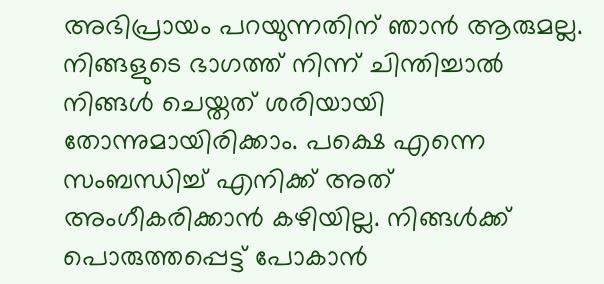അഭിപ്രായം പറയുന്നതിന് ഞാൻ ആരുമല്ല. നിങ്ങളുടെ ഭാഗത്ത് നിന്ന് ചിന്തിച്ചാൽ നിങ്ങൾ ചെയ്തത് ശരിയായി തോന്നുമായിരിക്കാം. പക്ഷെ എന്നെ സംബന്ധിച്ച് എനിക്ക് അത് അംഗീകരിക്കാൻ കഴിയില്ല. നിങ്ങൾക്ക് പൊരുത്തപ്പെട്ട് പോകാൻ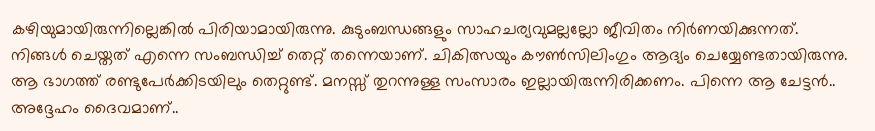കഴിയുമായിരുന്നില്ലെങ്കിൽ പിരിയാമായിരുന്നു. കുടുംബന്ധങ്ങളും സാഹചര്യവുമല്ലല്ലോ ജീവിതം നിർണയിക്കുന്നത്. നിങ്ങൾ ചെയ്തത് എന്നെ സംബന്ധിച്ച് തെറ്റ് തന്നെയാണ്. ചികിത്സയും കൗൺസിലിംഗും ആദ്യം ചെയ്യേണ്ടതായിരുന്നു. ആ ഭാഗത്ത് രണ്ടുപേർക്കിടയിലും തെറ്റുണ്ട്. മനസ്സ് തുറന്നുള്ള സംസാരം ഇല്ലായിരുന്നിരിക്കണം. പിന്നെ ആ ചേട്ടൻ.. അദ്ദേഹം ദൈവമാണ്..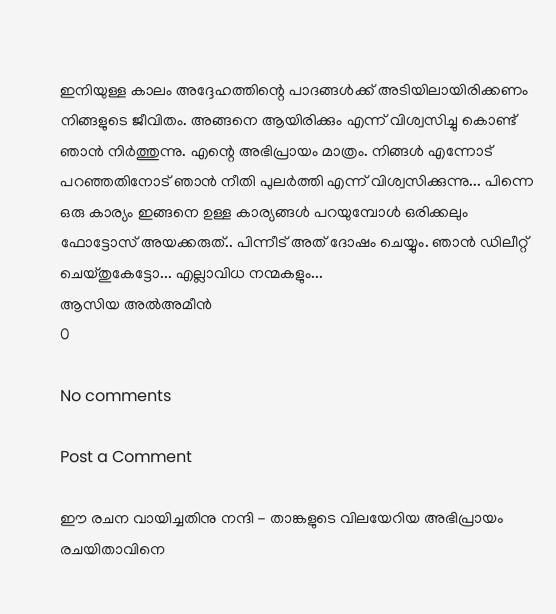ഇനിയുള്ള കാലം അദ്ദേഹത്തിന്റെ പാദങ്ങൾക്ക് അടിയിലായിരിക്കണം നിങ്ങളുടെ ജീവിതം. അങ്ങനെ ആയിരിക്കും എന്ന് വിശ്വസിച്ചു കൊണ്ട് ഞാൻ നിർത്തുന്നു. എന്റെ അഭിപ്രായം മാത്രം. നിങ്ങൾ എന്നോട് പറഞ്ഞതിനോട് ഞാൻ നീതി പുലർത്തി എന്ന് വിശ്വസിക്കുന്നു... പിന്നെ ഒരു കാര്യം ഇങ്ങനെ ഉള്ള കാര്യങ്ങൾ പറയുമ്പോൾ ഒരിക്കലും ഫോട്ടോസ് അയക്കരുത്.. പിന്നീട് അത് ദോഷം ചെയ്യും. ഞാൻ ഡിലീറ്റ് ചെയ്തുകേട്ടോ... എല്ലാവിധ നന്മകളും...
ആസിയ അൽഅമീൻ
0

No comments

Post a Comment

ഈ രചന വായിച്ചതിനു നന്ദി - താങ്കളുടെ വിലയേറിയ അഭിപ്രായം രചയിതാവിനെ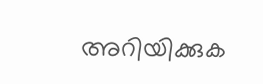അറിയിക്കുക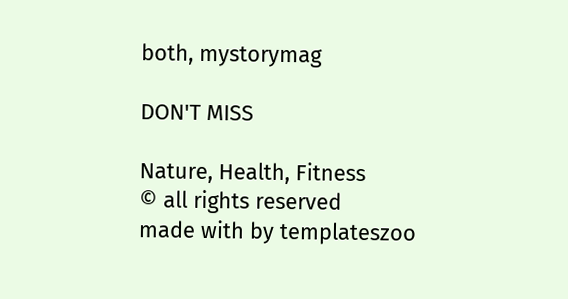both, mystorymag

DON'T MISS

Nature, Health, Fitness
© all rights reserved
made with by templateszoo